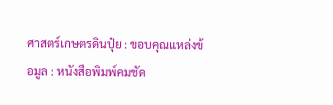ศาสตร์เกษตรดินปุ๋ย : ขอบคุณแหล่งข้อมูล : หนังสือพิมพ์คมชัด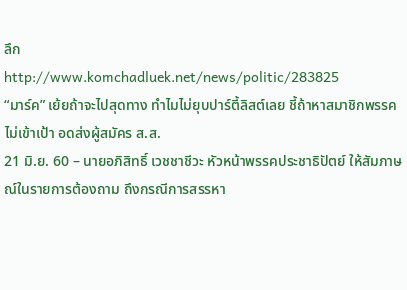ลึก
http://www.komchadluek.net/news/politic/283825
“มาร์ค” เย้ยถ้าจะไปสุดทาง ทำไมไม่ยุบปาร์ตี้ลิสต์เลย ชี้ถ้าหาสมาชิกพรรคไม่เข้าเป้า อดส่งผู้สมัคร ส.ส.
21 มิ.ย. 60 – นายอภิสิทธิ์ เวชชาชีวะ หัวหน้าพรรคประชาธิปัตย์ ให้สัมภาษณ์ในรายการต้องถาม ถึงกรณีการสรรหา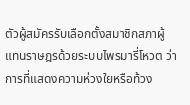ตัวผู้สมัครรับเลือกตั้งสมาชิกสภาผู้แทนราษฎรด้วยระบบไพรมารี่โหวต ว่า การที่แสดงความห่วงใยหรือท้วง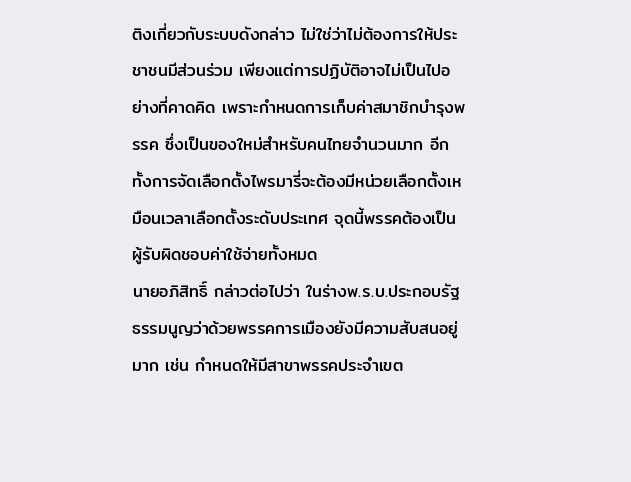ติงเกี่ยวกับระบบดังกล่าว ไม่ใช่ว่าไม่ต้องการให้ประชาชนมีส่วนร่วม เพียงแต่การปฏิบัติอาจไม่เป็นไปอย่างที่คาดคิด เพราะกำหนดการเก็บค่าสมาชิกบำรุงพรรค ซึ่งเป็นของใหม่สำหรับคนไทยจำนวนมาก อีกทั้งการจัดเลือกตั้งไพรมารี่จะต้องมีหน่วยเลือกตั้งเหมือนเวลาเลือกตั้งระดับประเทศ จุดนี้พรรคต้องเป็นผู้รับผิดชอบค่าใช้จ่ายทั้งหมด
นายอภิสิทธิ์ กล่าวต่อไปว่า ในร่างพ.ร.บ.ประกอบรัฐธรรมนูญว่าด้วยพรรคการเมืองยังมีความสับสนอยู่มาก เช่น กำหนดให้มีสาขาพรรคประจำเขต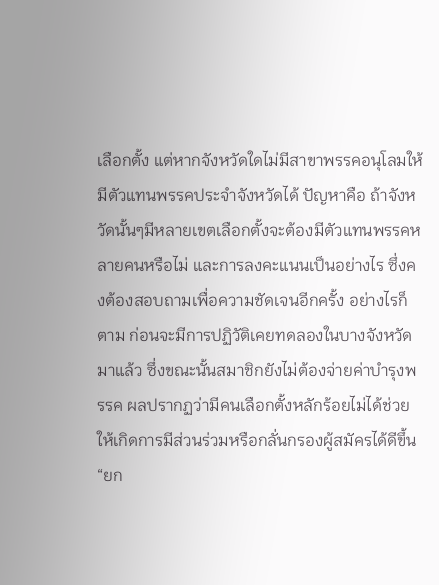เลือกตั้ง แต่หากจังหวัดใดไม่มีสาขาพรรคอนุโลมให้มีตัวแทนพรรคประจำจังหวัดได้ ปัญหาคือ ถ้าจังหวัดนั้นๆมีหลายเขตเลือกตั้งจะต้องมีตัวแทนพรรคหลายคนหรือไม่ และการลงคะแนนเป็นอย่างไร ซึ่งคงต้องสอบถามเพื่อความชัดเจนอีกครั้ง อย่างไรก็ตาม ก่อนจะมีการปฏิวัติเคยทดลองในบางจังหวัดมาแล้ว ซึ่งขณะนั้นสมาชิกยังไม่ต้องจ่ายค่าบำรุงพรรค ผลปรากฏว่ามีคนเลือกตั้งหลักร้อยไม่ได้ช่วยให้เกิดการมีส่วนร่วมหรือกลั่นกรองผู้สมัครได้ดีขึ้น
“ยก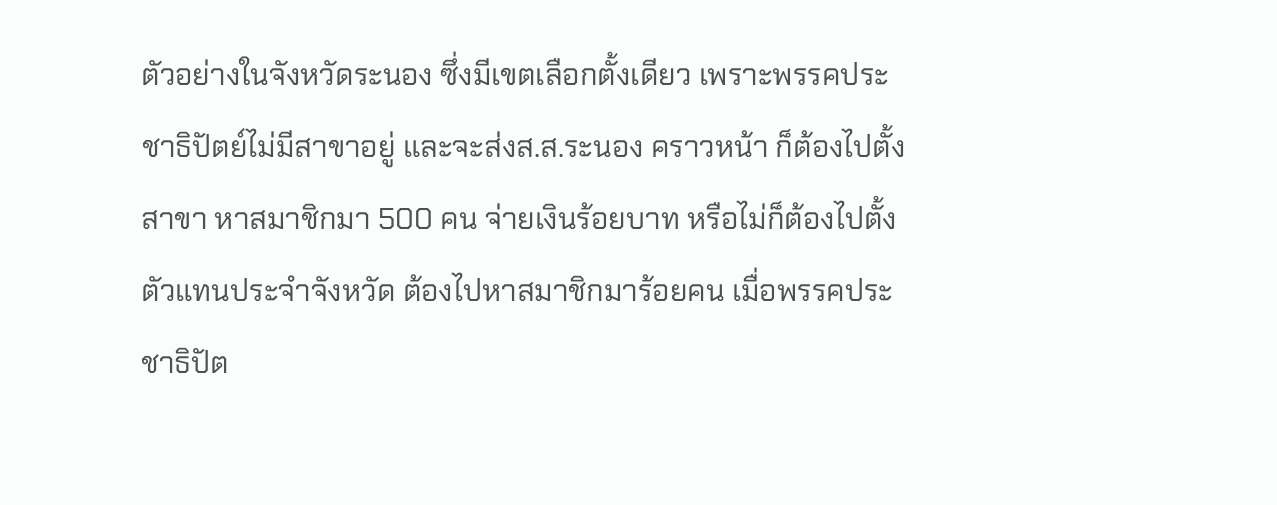ตัวอย่างในจังหวัดระนอง ซึ่งมีเขตเลือกตั้งเดียว เพราะพรรคประชาธิปัตย์ไม่มีสาขาอยู่ และจะส่งส.ส.ระนอง คราวหน้า ก็ต้องไปตั้งสาขา หาสมาชิกมา 500 คน จ่ายเงินร้อยบาท หรือไม่ก็ต้องไปตั้งตัวแทนประจำจังหวัด ต้องไปหาสมาชิกมาร้อยคน เมื่อพรรคประชาธิปัต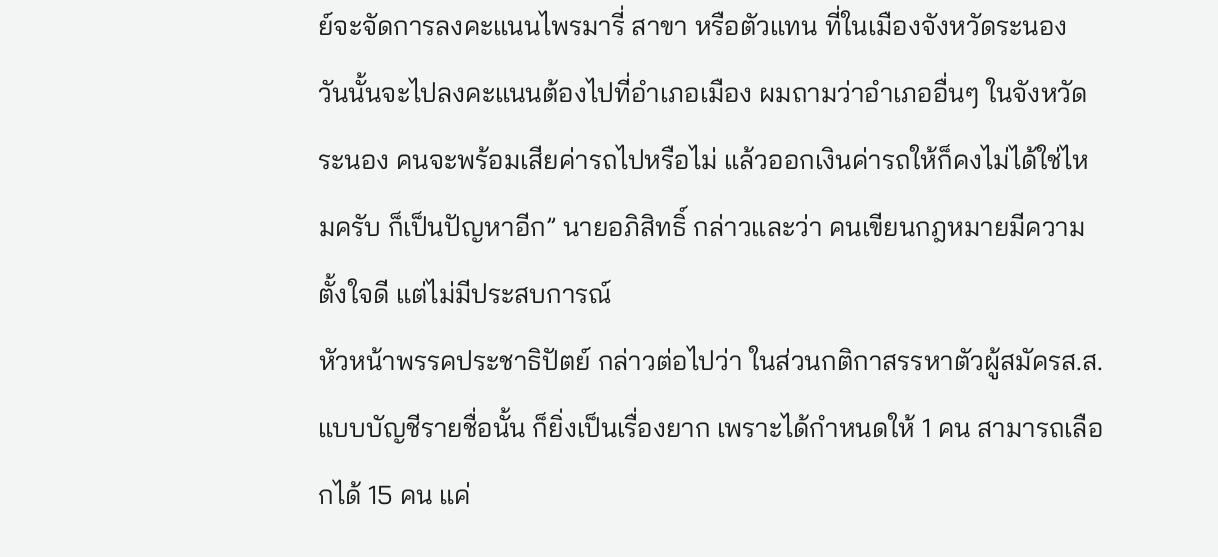ย์จะจัดการลงคะแนนไพรมารี่ สาขา หรือตัวแทน ที่ในเมืองจังหวัดระนอง วันนั้นจะไปลงคะแนนต้องไปที่อำเภอเมือง ผมถามว่าอำเภออื่นๆ ในจังหวัดระนอง คนจะพร้อมเสียค่ารถไปหรือไม่ แล้วออกเงินค่ารถให้ก็คงไม่ได้ใช่ไหมครับ ก็เป็นปัญหาอีก” นายอภิสิทธิ์ กล่าวและว่า คนเขียนกฎหมายมีความตั้งใจดี แต่ไม่มีประสบการณ์
หัวหน้าพรรคประชาธิปัตย์ กล่าวต่อไปว่า ในส่วนกติกาสรรหาตัวผู้สมัครส.ส.แบบบัญชีรายชื่อนั้น ก็ยิ่งเป็นเรื่องยาก เพราะได้กำหนดให้ 1 คน สามารถเลือกได้ 15 คน แค่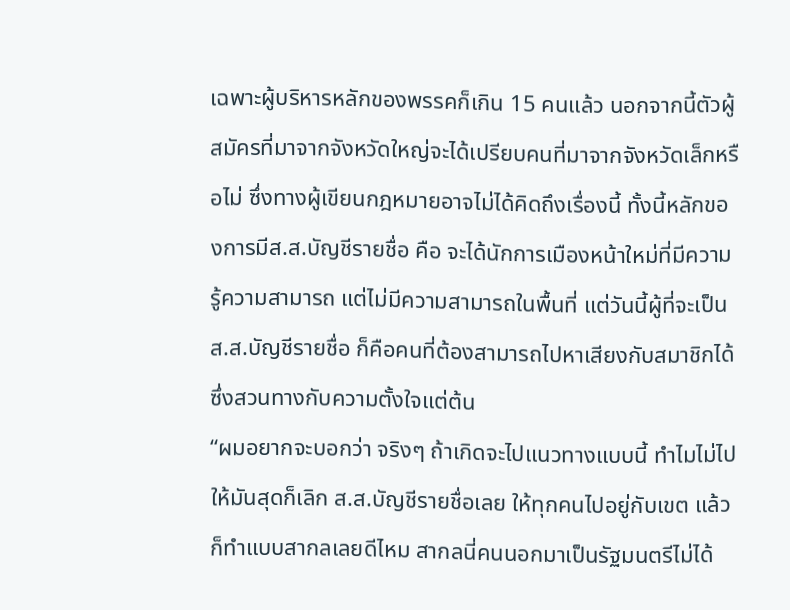เฉพาะผู้บริหารหลักของพรรคก็เกิน 15 คนแล้ว นอกจากนี้ตัวผู้สมัครที่มาจากจังหวัดใหญ่จะได้เปรียบคนที่มาจากจังหวัดเล็กหรือไม่ ซึ่งทางผู้เขียนกฎหมายอาจไม่ได้คิดถึงเรื่องนี้ ทั้งนี้หลักของการมีส.ส.บัญชีรายชื่อ คือ จะได้นักการเมืองหน้าใหม่ที่มีความรู้ความสามารถ แต่ไม่มีความสามารถในพื้นที่ แต่วันนี้ผู้ที่จะเป็นส.ส.บัญชีรายชื่อ ก็คือคนที่ต้องสามารถไปหาเสียงกับสมาชิกได้ ซึ่งสวนทางกับความตั้งใจแต่ต้น
“ผมอยากจะบอกว่า จริงๆ ถ้าเกิดจะไปแนวทางแบบนี้ ทำไมไม่ไปให้มันสุดก็เลิก ส.ส.บัญชีรายชื่อเลย ให้ทุกคนไปอยู่กับเขต แล้วก็ทำแบบสากลเลยดีไหม สากลนี่คนนอกมาเป็นรัฐมนตรีไม่ได้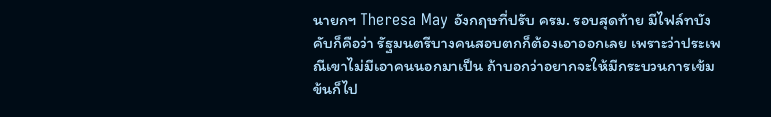นายกฯ Theresa May อังกฤษที่ปรับ ครม. รอบสุดท้าย มีไฟล์ทบังคับก็คือว่า รัฐมนตรีบางคนสอบตกก็ต้องเอาออกเลย เพราะว่าประเพณีเขาไม่มีเอาคนนอกมาเป็น ถ้าบอกว่าอยากจะให้มีกระบวนการเข้มข้นก็ไป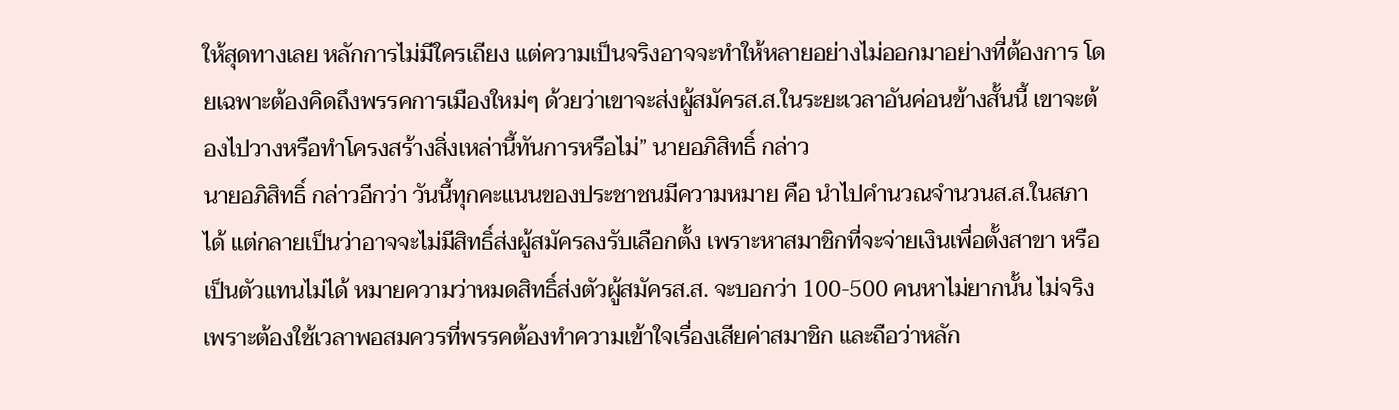ให้สุดทางเลย หลักการไม่มีใครเถียง แต่ความเป็นจริงอาจจะทำให้หลายอย่างไม่ออกมาอย่างที่ต้องการ โดยเฉพาะต้องคิดถึงพรรคการเมืองใหม่ๆ ด้วยว่าเขาจะส่งผู้สมัครส.ส.ในระยะเวลาอันค่อนข้างสั้นนี้ เขาจะต้องไปวางหรือทำโครงสร้างสิ่งเหล่านี้ทันการหรือไม่” นายอภิสิทธิ์ กล่าว
นายอภิสิทธิ์ กล่าวอีกว่า วันนี้ทุกคะแนนของประชาชนมีความหมาย คือ นำไปคำนวณจำนวนส.ส.ในสภาได้ แต่กลายเป็นว่าอาจจะไม่มีสิทธิ์ส่งผู้สมัครลงรับเลือกตั้ง เพราะหาสมาชิกที่จะจ่ายเงินเพื่อตั้งสาขา หรือเป็นตัวแทนไม่ได้ หมายความว่าหมดสิทธิ์ส่งตัวผู้สมัครส.ส. จะบอกว่า 100-500 คนหาไม่ยากนั้น ไม่จริง เพราะต้องใช้เวลาพอสมควรที่พรรคต้องทำความเข้าใจเรื่องเสียค่าสมาชิก และถือว่าหลัก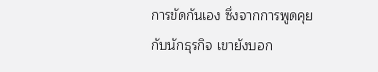การขัดกันเอง ซึ่งจากการพูดคุยกับนักธุรกิจ เขายังบอก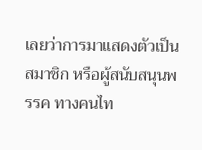เลยว่าการมาแสดงตัวเป็นสมาชิก หรือผู้สนับสนุนพรรค ทางคนไท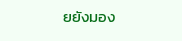ยยังมอง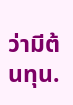ว่ามีต้นทุน.